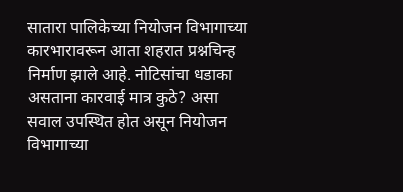सातारा पालिकेच्या नियोजन विभागाच्या कारभारावरून आता शहरात प्रश्नचिन्ह निर्माण झाले आहे. नोटिसांचा धडाका असताना कारवाई मात्र कुठे? असा सवाल उपस्थित होत असून नियोजन विभागाच्या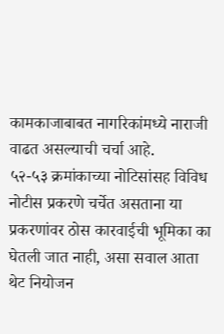कामकाजाबाबत नागरिकांमध्ये नाराजी वाढत असल्याची चर्चा आहे.
५२-५३ क्रमांकाच्या नोटिसांसह विविध नोटीस प्रकरणे चर्चेत असताना या प्रकरणांवर ठोस कारवाईची भूमिका का घेतली जात नाही, असा सवाल आता थेट नियोजन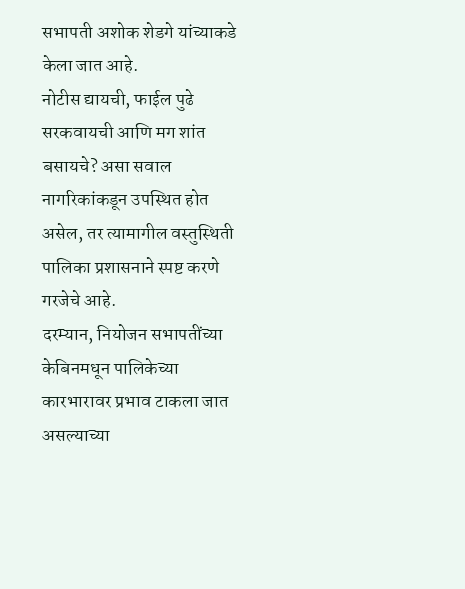सभापती अशोक शेडगे यांच्याकडे केला जात आहे.
नोटीस द्यायची, फाईल पुढे सरकवायची आणि मग शांत बसायचे? असा सवाल नागरिकांकडून उपस्थित होत असेल, तर त्यामागील वस्तुस्थिती पालिका प्रशासनाने स्पष्ट करणे गरजेचे आहे.
दरम्यान, नियोजन सभापतींच्या केबिनमधून पालिकेच्या कारभारावर प्रभाव टाकला जात असल्याच्या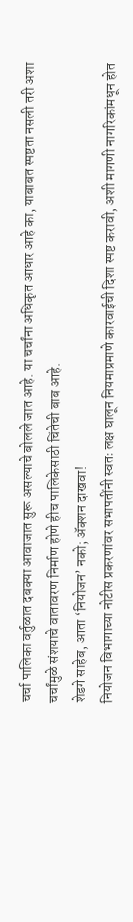चर्चा पालिका वर्तुळात दबक्या आवाजात सुरू असल्याचे बोलले जात आहे. या चर्चांना अधिकृत आधार आहे का, याबाबत स्पष्टता नसली तरी अशा चर्चांमुळे संशयाचे वातावरण निर्माण होणे हीच पालिकेसाठी चिंतेची बाब आहे.
शेडगे साहेब, आता ‘नियोजन’ नको; ॲक्शन दाखवा!
नियोजन विभागाच्या नोटीस प्रकरणांवर सभापतींनी स्वतः लक्ष घालून नियमाप्रमाणे कारवाईची दिशा स्पष्ट करावी, अशी मागणी नागरिकांमधून होत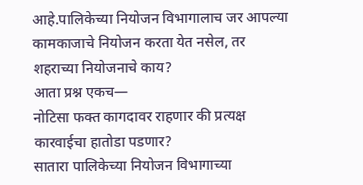आहे.पालिकेच्या नियोजन विभागालाच जर आपल्या कामकाजाचे नियोजन करता येत नसेल, तर शहराच्या नियोजनाचे काय?
आता प्रश्न एकच—
नोटिसा फक्त कागदावर राहणार की प्रत्यक्ष कारवाईचा हातोडा पडणार?
सातारा पालिकेच्या नियोजन विभागाच्या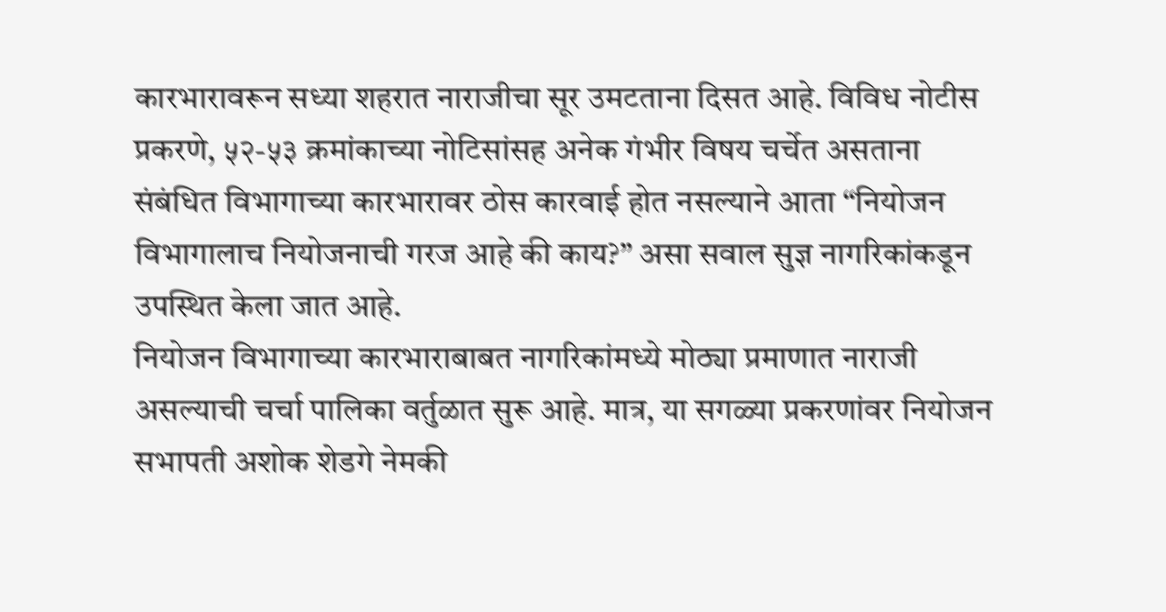कारभारावरून सध्या शहरात नाराजीचा सूर उमटताना दिसत आहे. विविध नोटीस प्रकरणे, ५२-५३ क्रमांकाच्या नोटिसांसह अनेक गंभीर विषय चर्चेत असताना संबंधित विभागाच्या कारभारावर ठोस कारवाई होत नसल्याने आता “नियोजन विभागालाच नियोजनाची गरज आहे की काय?” असा सवाल सुज्ञ नागरिकांकडून उपस्थित केला जात आहे.
नियोजन विभागाच्या कारभाराबाबत नागरिकांमध्ये मोठ्या प्रमाणात नाराजी असल्याची चर्चा पालिका वर्तुळात सुरू आहे. मात्र, या सगळ्या प्रकरणांवर नियोजन सभापती अशोक शेडगे नेमकी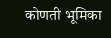कोणती भूमिका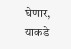घेणार, याकडे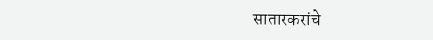सातारकरांचे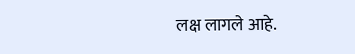लक्ष लागले आहे.